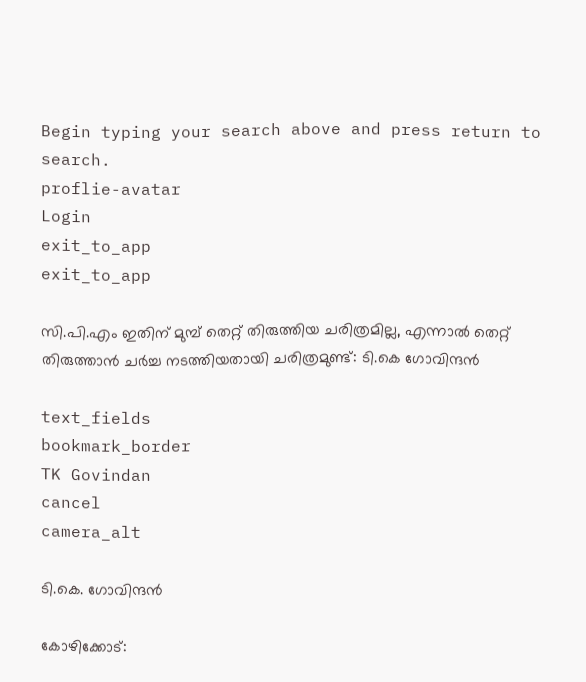Begin typing your search above and press return to search.
proflie-avatar
Login
exit_to_app
exit_to_app

സി.പി.എം ഇതിന് മുമ്പ് തെറ്റ് തിരുത്തിയ ചരിത്രമില്ല, എന്നാൽ തെറ്റ് തിരുത്താൻ ചർച്ച നടത്തിയതായി ചരിത്രമുണ്ട്: ടി.കെ ഗോവിന്ദൻ

text_fields
bookmark_border
TK Govindan
cancel
camera_alt

ടി.കെ. ഗോവിന്ദൻ

കോഴിക്കോട്: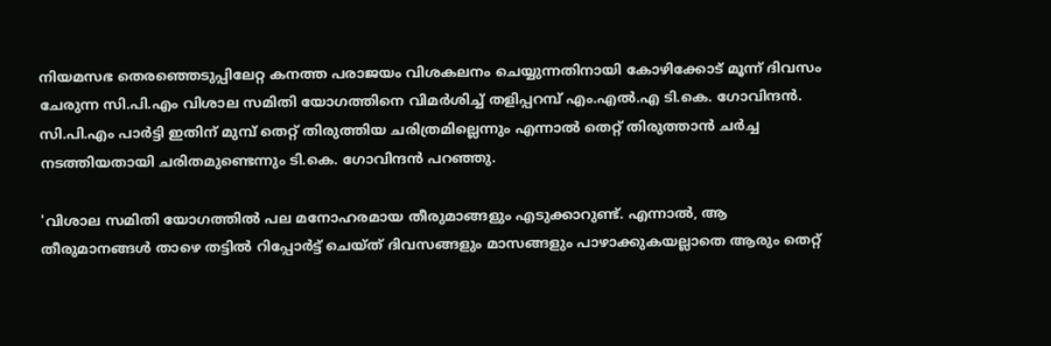നിയമസഭ തെരഞ്ഞെടുപ്പിലേറ്റ കനത്ത പരാജയം വിശകലനം ചെയ്യുന്നതിനായി കോഴിക്കോട് മൂന്ന് ദിവസം ചേരുന്ന സി.പി.എം വിശാല സമിതി യോഗത്തിനെ വിമർശിച്ച് തളിപ്പറമ്പ് എം.എൽ.എ ടി.കെ. ഗോവിന്ദൻ. സി.പി.എം പാർട്ടി ഇതിന് മുമ്പ് തെറ്റ് തിരുത്തിയ ചരിത്രമില്ലെന്നും എന്നാൽ തെറ്റ് തിരുത്താൻ ചർച്ച നടത്തിയതായി ചരിതമുണ്ടെന്നും ടി.കെ. ഗോവിന്ദൻ പറഞ്ഞു.

'വിശാല സമിതി യോഗത്തിൽ പല മനോഹരമായ തീരുമാങ്ങളും എടുക്കാറുണ്ട്. എന്നാൽ, ആ തീരുമാനങ്ങൾ താഴെ തട്ടിൽ റിപ്പോർട്ട് ചെയ്ത് ദിവസങ്ങളും മാസങ്ങളും പാഴാക്കുകയല്ലാതെ ആരും തെറ്റ്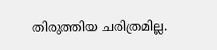തിരുത്തിയ ചരിത്രമില്ല.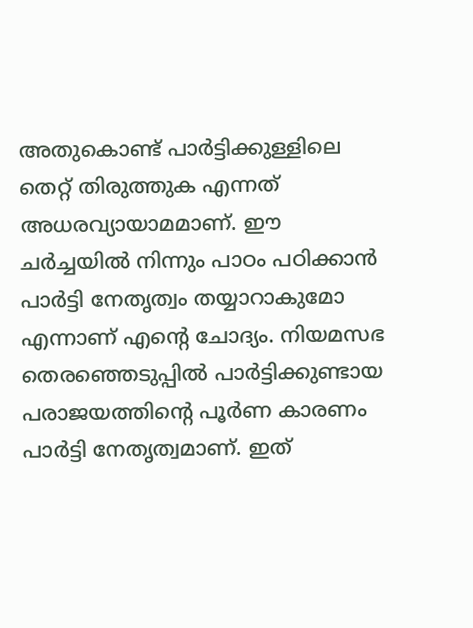അതുകൊണ്ട് പാർട്ടിക്കുള്ളിലെ തെറ്റ് തിരുത്തുക എന്നത് അധരവ്യായാമമാണ്. ഈ ചർച്ചയിൽ നിന്നും പാഠം പഠിക്കാൻ പാർട്ടി നേതൃത്വം തയ്യാറാകുമോ എന്നാണ് എന്റെ ചോദ്യം. നിയമസഭ തെരഞ്ഞെടുപ്പിൽ പാർട്ടിക്കുണ്ടായ പരാജയത്തിന്റെ പൂർണ കാരണം പാർട്ടി നേതൃത്വമാണ്. ഇത്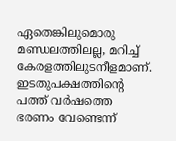ഏതെങ്കിലുമൊരു മണ്ഡലത്തിലല്ല, മറിച്ച് കേരളത്തിലുടനീളമാണ്. ഇടതുപക്ഷത്തിന്റെ പത്ത് വർഷത്തെ ഭരണം വേണ്ടെന്ന്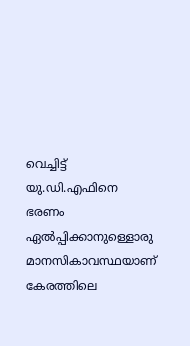വെച്ചിട്ട് യു.ഡി.എഫിനെ ഭരണം ഏൽപ്പിക്കാനുള്ളൊരു മാനസികാവസ്ഥയാണ് കേരത്തിലെ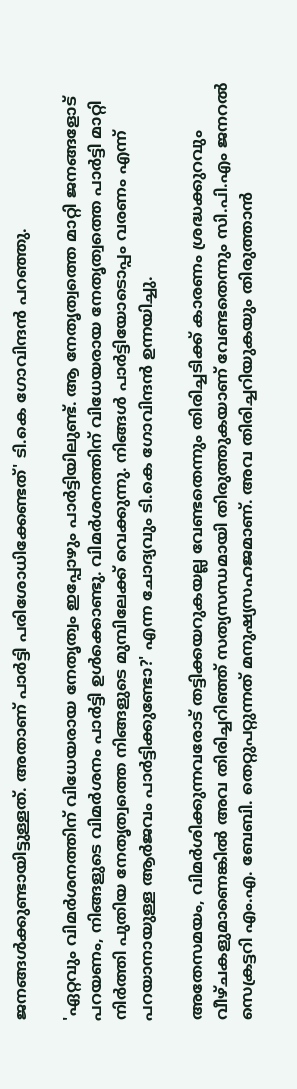ജനങ്ങൾക്കുണ്ടായിട്ടുള്ളത്. അതാണ് പാർട്ടി പരിശോധിക്കേണ്ടത്' ടി.കെ ഗോവിന്ദൻ പറഞ്ഞു.

'ഏറ്റവും വിമർശനത്തിന് വിധേയരായ നേതൃത്വം ഇപ്പോഴും പാർട്ടിയിലുണ്ട്. ആ നേതൃത്വത്തെ മാറ്റി ജനങ്ങളോട് പറയണം, നിങ്ങളുടെ വിമർശനം പാർട്ടി ഉൾക്കൊണ്ടു. വിമർശനത്തിന് വിധേയരായ നേതൃത്വത്തെ പാർട്ടി മാറ്റി നിർത്തി പുതിയ നേതൃത്വത്തെ നിങ്ങളുടെ മുമ്പിലേക്ക് വെക്കുന്നു. നിങ്ങൾ പാർട്ടിയോടൊപ്പം വരണം എന്ന് പറയാനായുള്ള ആർജവം പാർട്ടിക്കുണ്ടോ?' എന്ന ചോദ്യവും ടി.കെ ഗോവിന്ദൻ ഉന്നയിച്ചു.

അതേസമയം, വിമർശിക്കുന്നവരോട് തട്ടിക്കയറുകയല്ല വേണ്ടതെന്നും തിരിച്ചടിക്ക് കാരണം ശ്രദ്ധക്കുറവും വീഴ്ചകളുമാണെങ്കിൽ അവ തിരിച്ചറിഞ്ഞ് സത്യസന്ധമായി തിരുത്തുകയാണ് വേണ്ടതെന്നും സി.പി.എം ജനറൽ സെക്രട്ടറി എം.എ. ബേബി. തെറ്റുപറ്റുന്നത് മനുഷ്യസഹജമാണ്. അവ തിരിച്ചറിയുകയും തിരുത്താൻ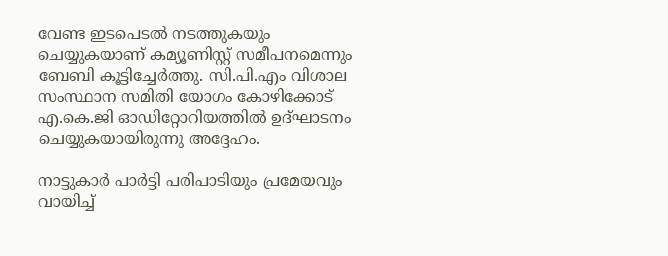വേണ്ട ഇടപെടൽ നടത്തുകയും ചെയ്യുകയാണ് കമ്യൂണിസ്റ്റ് സമീപനമെന്നും ബേബി കൂട്ടിച്ചേർത്തു. സി.പി.എം വിശാല സംസ്ഥാന സമിതി യോഗം കോഴിക്കോട് എ.കെ.ജി ഓഡിറ്റോറിയത്തിൽ ഉദ്ഘാടനം ചെയ്യുകയായിരുന്നു അദ്ദേഹം.

നാട്ടുകാർ പാർട്ടി പരിപാടിയും പ്രമേയവും വായിച്ച്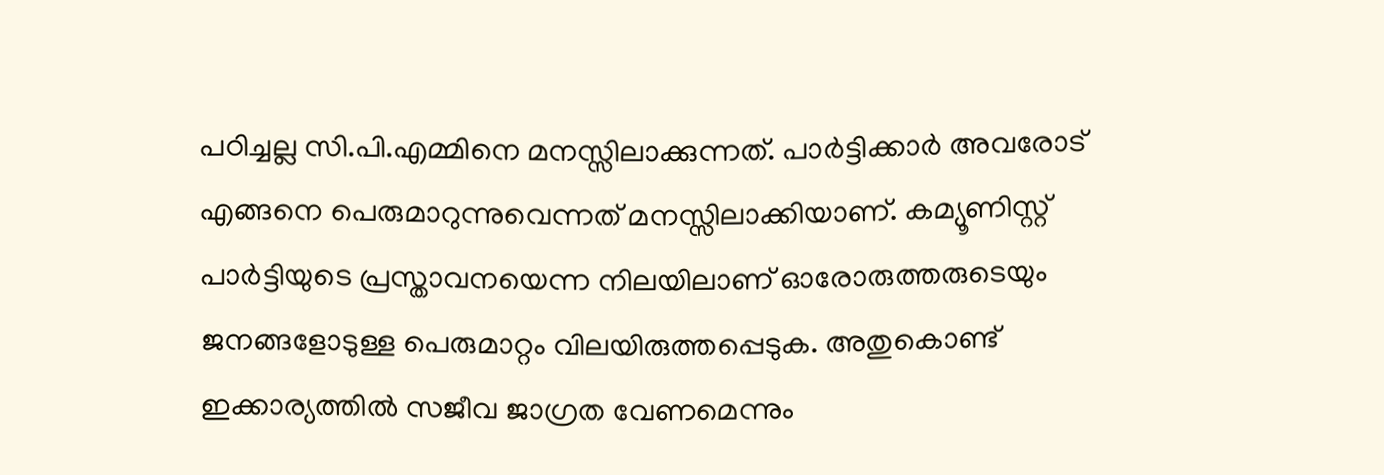പഠിച്ചല്ല സി.പി.എമ്മിനെ മനസ്സിലാക്കുന്നത്. പാർട്ടിക്കാർ അവരോട് എങ്ങനെ പെരുമാറുന്നുവെന്നത് മനസ്സിലാക്കിയാണ്. കമ്യൂണിസ്റ്റ് പാർട്ടിയുടെ പ്രസ്താവനയെന്ന നിലയിലാണ് ഓരോരുത്തരുടെയും ജനങ്ങളോടുള്ള പെരുമാറ്റം വിലയിരുത്തപ്പെടുക. അതുകൊണ്ട് ഇക്കാര്യത്തിൽ സജീവ ജാഗ്രത വേണമെന്നും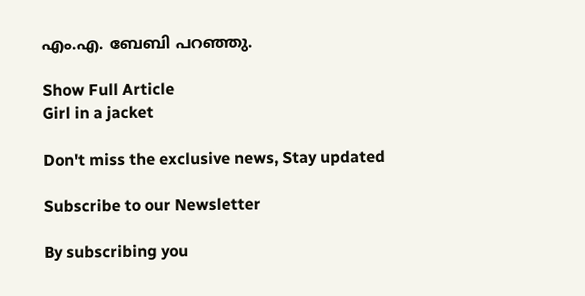എം.എ. ബേബി പറഞ്ഞു.

Show Full Article
Girl in a jacket

Don't miss the exclusive news, Stay updated

Subscribe to our Newsletter

By subscribing you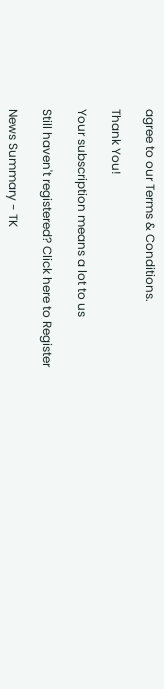agree to our Terms & Conditions.

Thank You!

Your subscription means a lot to us

Still haven't registered? Click here to Register

News Summary - TK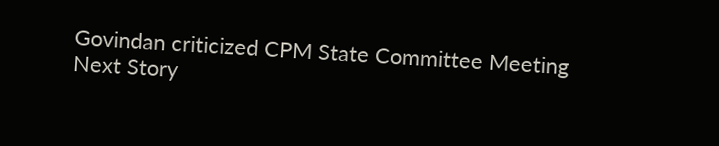Govindan criticized CPM State Committee Meeting
Next Story